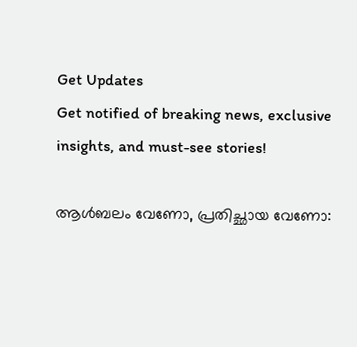Get Updates
Get notified of breaking news, exclusive insights, and must-see stories!

ആള്‍ബലം വേണോ, പ്രതിച്ഛായ വേണോ: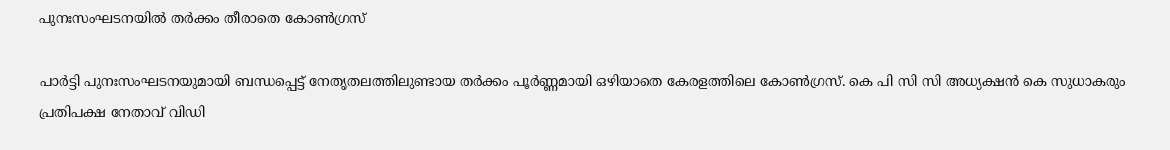പുനഃസംഘടനയില്‍ തർക്കം തീരാതെ കോണ്‍ഗ്രസ്

പാർട്ടി പുനഃസംഘടനയുമായി ബന്ധപ്പെട്ട് നേതൃതലത്തിലുണ്ടായ തർക്കം പൂർണ്ണമായി ഒഴിയാതെ കേരളത്തിലെ കോണ്‍ഗ്രസ്. കെ പി സി സി അധ്യക്ഷന്‍ കെ സുധാകരും പ്രതിപക്ഷ നേതാവ് വിഡി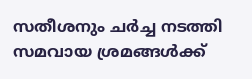സതീശനും ചർച്ച നടത്തി സമവായ ശ്രമങ്ങള്‍ക്ക്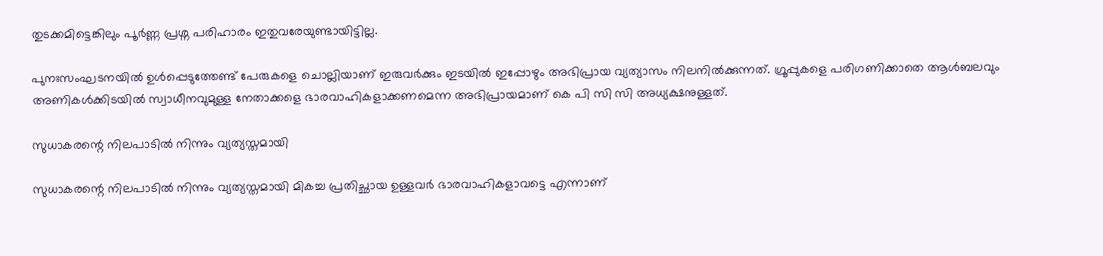തുടക്കമിട്ടെങ്കിലും പൂർണ്ണ പ്രശ്ന പരിഹാരം ഇതുവരേയുണ്ടായിട്ടില്ല.

പുനഃസംഘടനയില്‍ ഉള്‍പ്പെടുത്തേണ്ട് പേരുകളെ ചൊല്ലിയാണ് ഇരുവർക്കും ഇടയില്‍ ഇപ്പോഴും അഭിപ്രായ വ്യത്യാസം നിലനില്‍ക്കുന്നത്. ഗ്രൂപ്പുകളെ പരിഗണിക്കാതെ ആള്‍ബലവും അണികള്‍ക്കിടയില്‍ സ്വാധീനവുമുള്ള നേതാക്കളെ ഭാരവാഹികളാക്കണമെന്ന അഭിപ്രായമാണ് കെ പി സി സി അധ്യക്ഷനുള്ളത്.

സുധാകരന്റെ നിലപാടില്‍ നിന്നും വ്യത്യസ്തമായി

സുധാകരന്റെ നിലപാടില്‍ നിന്നും വ്യത്യസ്തമായി മികച്ച പ്രതിച്ഛായ ഉള്ളവർ ഭാരവാഹികളാവട്ടെ എന്നാണ്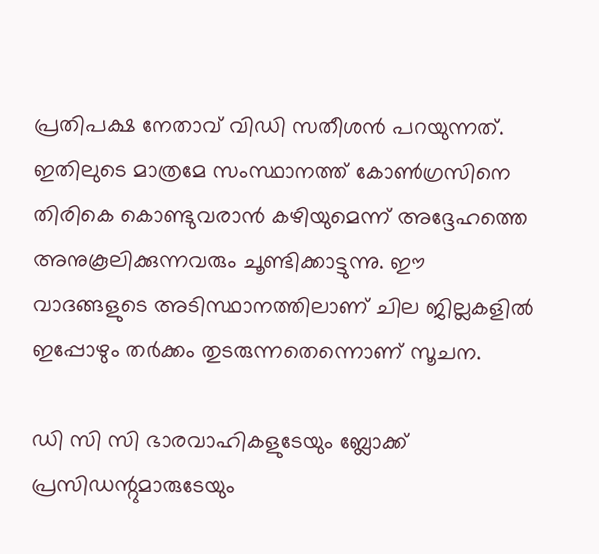പ്രതിപക്ഷ നേതാവ് വിഡി സതീശന്‍ പറയുന്നത്. ഇതിലുടെ മാത്രമേ സംസ്ഥാനത്ത് കോണ്‍ഗ്രസിനെ തിരികെ കൊണ്ടുവരാന്‍ കഴിയുമെന്ന് അദ്ദേഹത്തെ അനുകൂലിക്കുന്നവരും ചൂണ്ടിക്കാട്ടുന്നു. ഈ വാദങ്ങളുടെ അടിസ്ഥാനത്തിലാണ് ചില ജില്ലകളില്‍ ഇപ്പോഴും തർക്കം തുടരുന്നതെന്നൊണ് സൂചന.

ഡി സി സി ഭാരവാഹികളുടേയും ബ്ലോക്ക് പ്രസിഡന്റുമാരുടേയും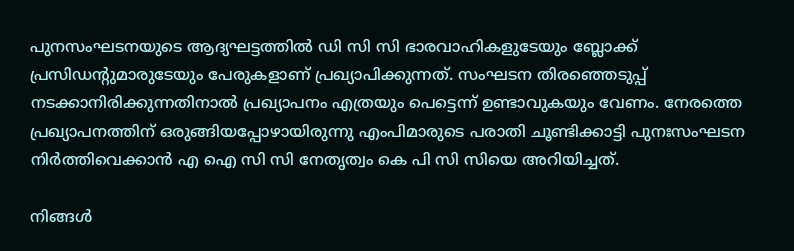പുനസംഘടനയുടെ ആദ്യഘട്ടത്തില്‍ ഡി സി സി ഭാരവാഹികളുടേയും ബ്ലോക്ക് പ്രസിഡന്റുമാരുടേയും പേരുകളാണ് പ്രഖ്യാപിക്കുന്നത്. സംഘടന തിരഞ്ഞെടുപ്പ് നടക്കാനിരിക്കുന്നതിനാല്‍ പ്രഖ്യാപനം എത്രയും പെട്ടെന്ന് ഉണ്ടാവുകയും വേണം. നേരത്തെ പ്രഖ്യാപനത്തിന് ഒരുങ്ങിയപ്പോഴായിരുന്നു എംപിമാരുടെ പരാതി ചൂണ്ടിക്കാട്ടി പുനഃസംഘടന നിർത്തിവെക്കാന്‍ എ ഐ സി സി നേതൃത്വം കെ പി സി സിയെ അറിയിച്ചത്.

നിങ്ങള്‍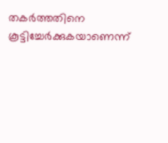തകർത്തതിനെ കൂട്ടിച്ചേർക്കുകയാണെന്ന്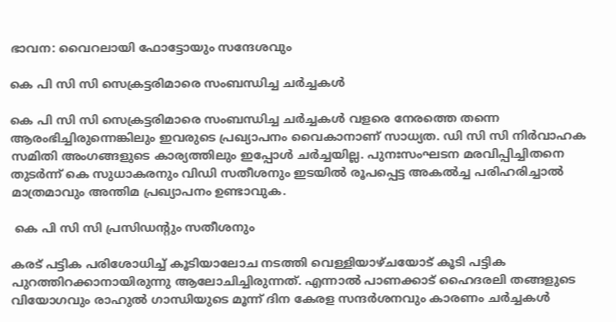ഭാവന: വൈറലായി ഫോട്ടോയും സന്ദേശവും

കെ പി സി സി സെക്രട്ടരിമാരെ സംബന്ധിച്ച ചർച്ചകള്‍

കെ പി സി സി സെക്രട്ടരിമാരെ സംബന്ധിച്ച ചർച്ചകള്‍ വളരെ നേരത്തെ തന്നെ ആരംഭിച്ചിരുന്നെങ്കിലും ഇവരുടെ പ്രഖ്യാപനം വൈകാനാണ് സാധ്യത. ഡി സി സി നിർവാഹക സമിതി അംഗങ്ങളുടെ കാര്യത്തിലും ഇപ്പോള്‍ ചർച്ചയില്ല. പുനഃസംഘടന മരവിപ്പിച്ചിതനെ തുടർന്ന് കെ സുധാകരനും വിഡി സതീശനും ഇടയില്‍ രൂപപ്പെട്ട അകല്‍ച്ച പരിഹരിച്ചാല്‍ മാത്രമാവും അന്തിമ പ്രഖ്യാപനം ഉണ്ടാവുക.

 കെ പി സി സി പ്രസിഡന്റും സതീശനും

കരട് പട്ടിക പരിശോധിച്ച് കൂടിയാലോച നടത്തി വെള്ളിയാഴ്ചയോട് കൂടി പട്ടിക പുറത്തിറക്കാനായിരുന്നു ആലോചിച്ചിരുന്നത്. എന്നാല്‍ പാണക്കാട് ഹൈദരലി തങ്ങളുടെ വിയോഗവും രാഹുല്‍ ഗാന്ധിയുടെ മൂന്ന് ദിന കേരള സന്ദർശനവും കാരണം ചർച്ചകള്‍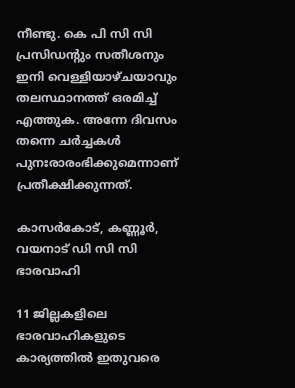നീണ്ടു. കെ പി സി സി പ്രസിഡന്റും സതീശനും ഇനി വെള്ളിയാഴ്ചയാവും തലസ്ഥാനത്ത് ഒരമിച്ച് എത്തുക. അന്നേ ദിവസം തന്നെ ചർച്ചകള്‍ പുനഃരാരംഭിക്കുമെന്നാണ് പ്രതീക്ഷിക്കുന്നത്.

കാസർകോട്, കണ്ണൂർ, വയനാട് ഡി സി സി ഭാരവാഹി

11 ജില്ലകളിലെ ഭാരവാഹികളുടെ കാര്യത്തില്‍ ഇതുവരെ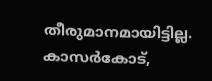തീരുമാനമായിട്ടില്ല. കാസർകോട്,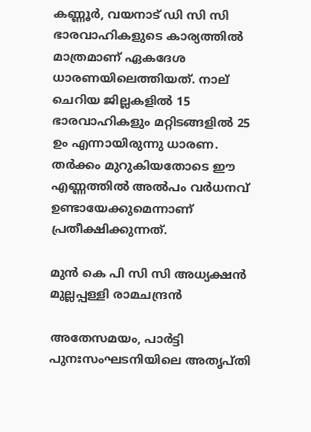കണ്ണൂർ, വയനാട് ഡി സി സി ഭാരവാഹികളുടെ കാര്യത്തില്‍ മാത്രമാണ് ഏകദേശ ധാരണയിലെത്തിയത്. നാല് ചെറിയ ജില്ലകളില്‍ 15 ഭാരവാഹികളും മറ്റിടങ്ങളില്‍ 25 ഉം എന്നായിരുന്നു ധാരണ. തർക്കം മുറുകിയതോടെ ഈ എണ്ണത്തില്‍ അല്‍പം വർധനവ് ഉണ്ടായേക്കുമെന്നാണ് പ്രതീക്ഷിക്കുന്നത്.

മുന്‍ കെ പി സി സി അധ്യക്ഷന്‍ മുല്ലപ്പള്ളി രാമചന്ദ്രന്‍

അതേസമയം, പാർട്ടി പുനഃസംഘടനിയിലെ അതൃപ്തി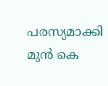പരസ്യമാക്കി മുന്‍ കെ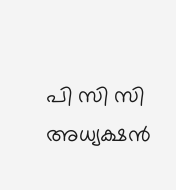പി സി സി അധ്യക്ഷന്‍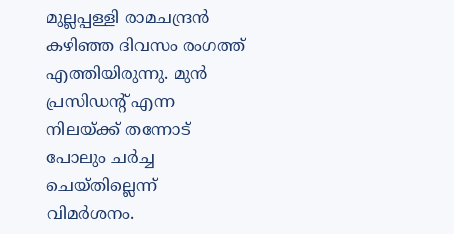മുല്ലപ്പള്ളി രാമചന്ദ്രന്‍ കഴിഞ്ഞ ദിവസം രംഗത്ത് എത്തിയിരുന്നു. മുൻ പ്രസിഡന്റ് എന്ന നിലയ്ക്ക് തന്നോട് പോലും ചർച്ച ചെയ്‌തില്ലെന്ന് വിമർശനം.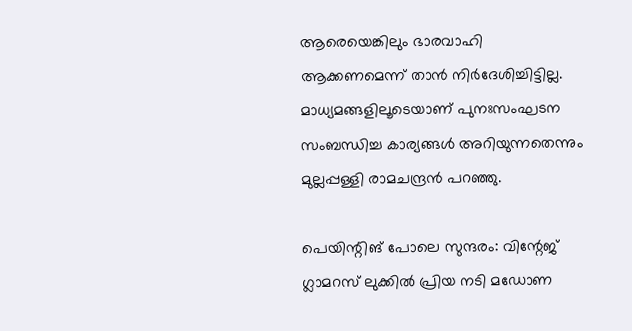ആരെയെങ്കിലും ഭാരവാഹി ആക്കണമെന്ന് താൻ നിർദേശിച്ചിട്ടില്ല. മാധ്യമങ്ങളിലൂടെയാണ് പുനഃസംഘടന സംബന്ധിച്ച കാര്യങ്ങൾ അറിയുന്നതെന്നും മുല്ലപ്പള്ളി രാമചന്ദ്രൻ പറഞ്ഞു.

പെയിന്റിങ് പോലെ സുന്ദരം: വിന്റേജ് ഗ്ലാമറസ് ലുക്കില്‍ പ്രിയ നടി മഡോണ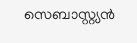സെബാസ്റ്റ്യന്‍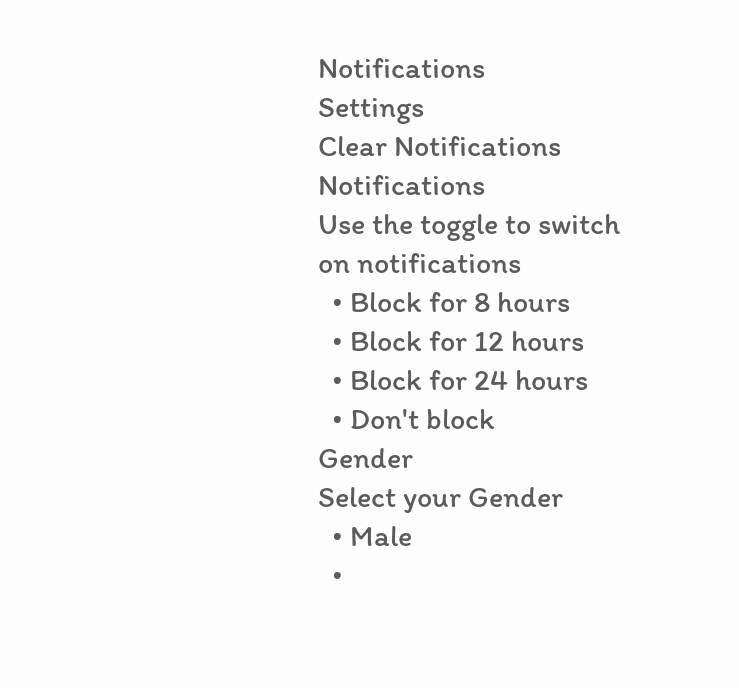Notifications
Settings
Clear Notifications
Notifications
Use the toggle to switch on notifications
  • Block for 8 hours
  • Block for 12 hours
  • Block for 24 hours
  • Don't block
Gender
Select your Gender
  • Male
  •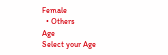Female
  • Others
Age
Select your Age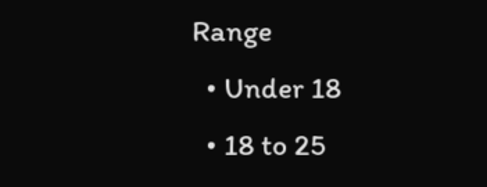Range
  • Under 18
  • 18 to 25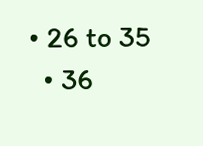• 26 to 35
  • 36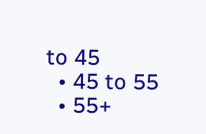to 45
  • 45 to 55
  • 55+